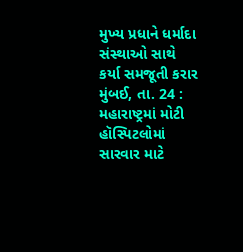મુખ્ય પ્રધાને ધર્માદા સંસ્થાઓ સાથે કર્યા સમજૂતી કરાર
મુંબઈ, તા. 24 : મહારાષ્ટ્રમાં મોટી હૉસ્પિટલોમાં સારવાર માટે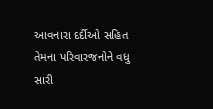આવનારા દર્દીઓ સહિત તેમના પરિવારજનોને વધુ સારી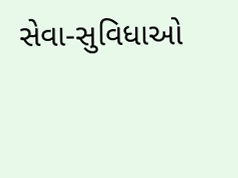સેવા-સુવિધાઓ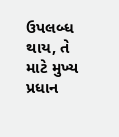ઉપલબ્ધ થાય, તે માટે મુખ્ય પ્રધાન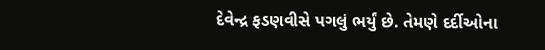દેવેન્દ્ર ફડણવીસે પગલું ભર્યું છે. તેમણે દર્દીઓના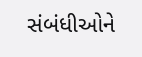સંબંધીઓને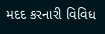મદદ કરનારી વિવિધ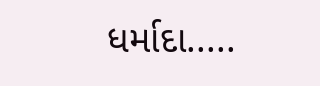ધર્માદા.....